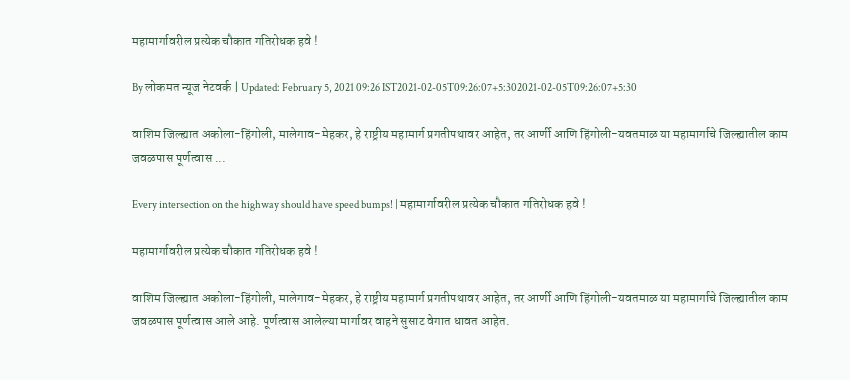महामार्गावरील प्रत्येक चौकात गतिरोधक हवे !

By लोकमत न्यूज नेटवर्क | Updated: February 5, 2021 09:26 IST2021-02-05T09:26:07+5:302021-02-05T09:26:07+5:30

वाशिम जिल्ह्यात अकोला-हिंगोली, मालेगाव-मेहकर, हे राष्ट्रीय महामार्ग प्रगतीपथावर आहेत, तर आर्णी आणि हिंगोली-यवतमाळ या महामार्गाचे जिल्ह्यातील काम जवळपास पूर्णत्वास ...

Every intersection on the highway should have speed bumps! | महामार्गावरील प्रत्येक चौकात गतिरोधक हवे !

महामार्गावरील प्रत्येक चौकात गतिरोधक हवे !

वाशिम जिल्ह्यात अकोला-हिंगोली, मालेगाव-मेहकर, हे राष्ट्रीय महामार्ग प्रगतीपथावर आहेत, तर आर्णी आणि हिंगोली-यवतमाळ या महामार्गाचे जिल्ह्यातील काम जवळपास पूर्णत्वास आले आहे. पूर्णत्वास आलेल्या मार्गावर वाहने सुसाट वेगात धावत आहेत.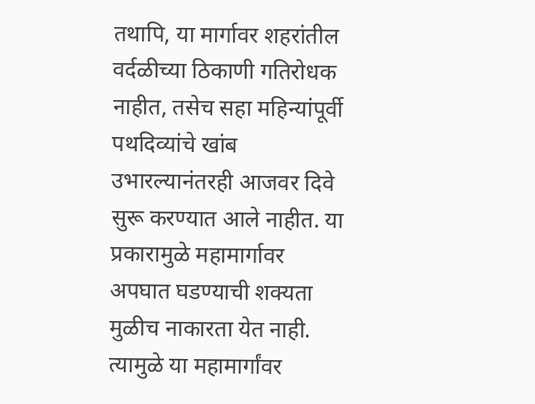तथापि, या मार्गावर शहरांतील वर्दळीच्या ठिकाणी गतिरोधक नाहीत, तसेच सहा महिन्यांपूर्वी पथदिव्यांचे खांब उभारल्यानंतरही आजवर दिवे सुरू करण्यात आले नाहीत. या प्रकारामुळे महामार्गावर अपघात घडण्याची शक्यता मुळीच नाकारता येत नाही. त्यामुळे या महामार्गांवर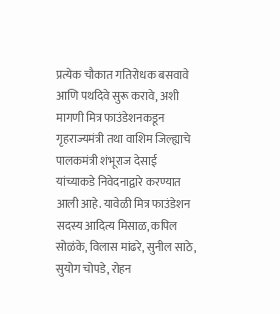प्रत्येक चौकात गतिरोधक बसवावे आणि पथदिवे सुरू करावे, अशी मागणी मित्र फाउंडेशनकडून गृहराज्यमंत्री तथा वाशिम जिल्ह्याचे पालकमंत्री शंभूराज देसाई यांच्याकडे निवेदनाद्वारे करण्यात आली आहे. यावेळी मित्र फाउंडेशन सदस्य आदित्य मिसाळ, कपिल सोळंके, विलास मांढरे, सुनील साठे, सुयोग चोपडे, रोहन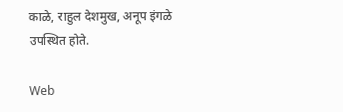काळे, राहुल देशमुख, अनूप इंगळे उपस्थित होते.

Web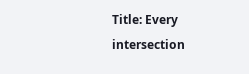Title: Every intersection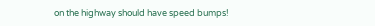on the highway should have speed bumps!